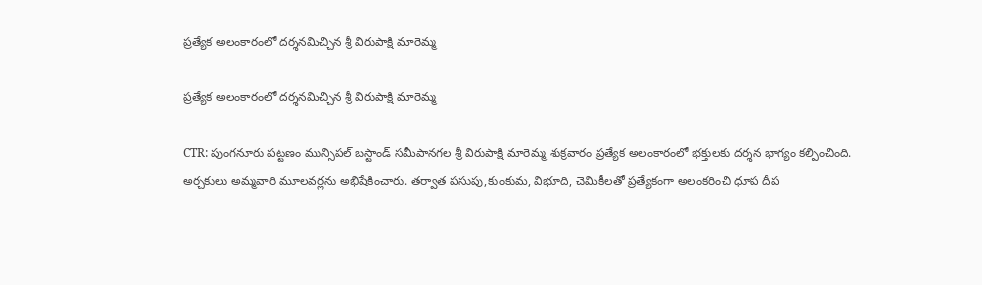ప్రత్యేక అలంకారంలో దర్శనమిచ్చిన శ్రీ విరుపాక్షి మారెమ్మ

ప్రత్యేక అలంకారంలో దర్శనమిచ్చిన శ్రీ విరుపాక్షి మారెమ్మ

CTR: పుంగనూరు పట్టణం మున్సిపల్ బస్టాండ్ సమీపానగల శ్రీ విరుపాక్షి మారెమ్మ శుక్రవారం ప్రత్యేక అలంకారంలో భక్తులకు దర్శన భాగ్యం కల్పించింది. అర్చకులు అమ్మవారి మూలవర్లను అభిషేకించారు. తర్వాత పసుపు,కుంకుమ, విభూది, చెమికీలతో ప్రత్యేకంగా అలంకరించి ధూప దీప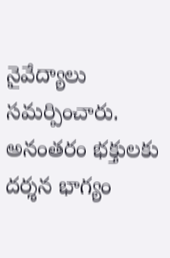నైవేద్యాలు సమర్పించారు. అనంతరం భక్తులకు దర్శన భాగ్యం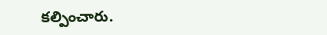కల్పించారు.